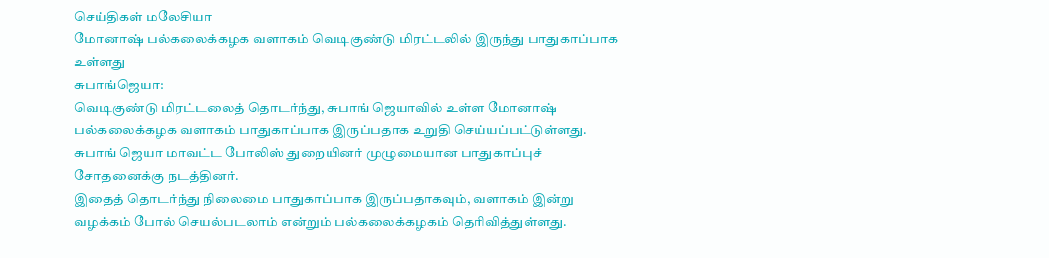செய்திகள் மலேசியா
மோனாஷ் பல்கலைக்கழக வளாகம் வெடிகுண்டு மிரட்டலில் இருந்து பாதுகாப்பாக உள்ளது
சுபாங்ஜெயா:
வெடிகுண்டு மிரட்டலைத் தொடர்ந்து, சுபாங் ஜெயாவில் உள்ள மோனாஷ் பல்கலைக்கழக வளாகம் பாதுகாப்பாக இருப்பதாக உறுதி செய்யப்பட்டுள்ளது.
சுபாங் ஜெயா மாவட்ட போலிஸ் துறையினர் முழுமையான பாதுகாப்புச் சோதனைக்கு நடத்தினர்.
இதைத் தொடர்ந்து நிலைமை பாதுகாப்பாக இருப்பதாகவும், வளாகம் இன்று வழக்கம் போல் செயல்படலாம் என்றும் பல்கலைக்கழகம் தெரிவித்துள்ளது.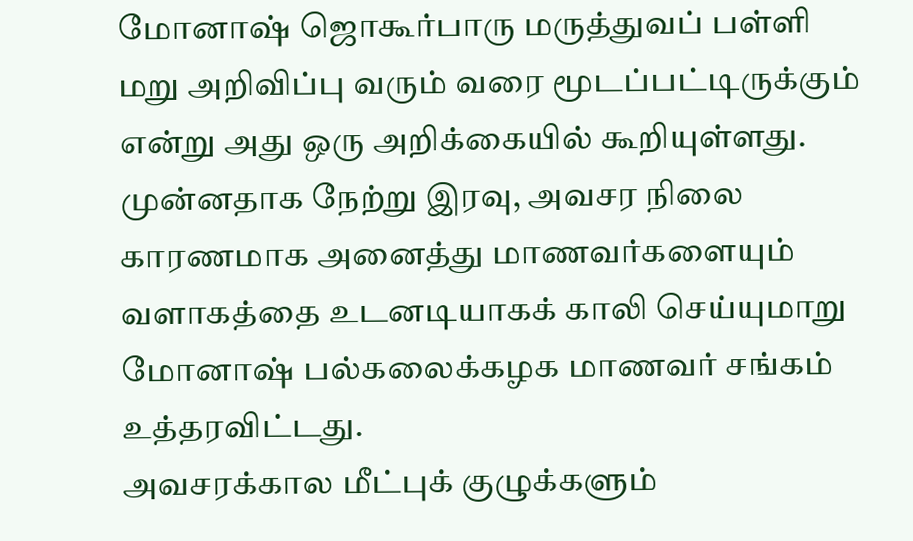மோனாஷ் ஜொகூர்பாரு மருத்துவப் பள்ளி மறு அறிவிப்பு வரும் வரை மூடப்பட்டிருக்கும் என்று அது ஒரு அறிக்கையில் கூறியுள்ளது.
முன்னதாக நேற்று இரவு, அவசர நிலை காரணமாக அனைத்து மாணவர்களையும் வளாகத்தை உடனடியாகக் காலி செய்யுமாறு மோனாஷ் பல்கலைக்கழக மாணவர் சங்கம் உத்தரவிட்டது.
அவசரக்கால மீட்புக் குழுக்களும்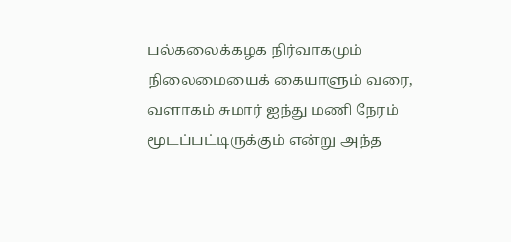பல்கலைக்கழக நிர்வாகமும் நிலைமையைக் கையாளும் வரை, வளாகம் சுமார் ஐந்து மணி நேரம் மூடப்பட்டிருக்கும் என்று அந்த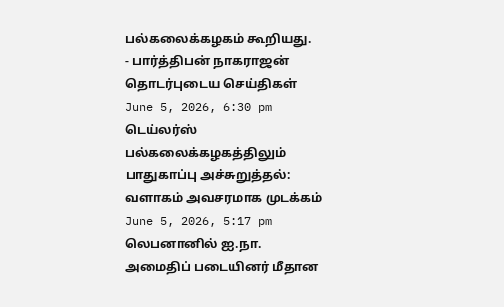பல்கலைக்கழகம் கூறியது.
- பார்த்திபன் நாகராஜன்
தொடர்புடைய செய்திகள்
June 5, 2026, 6:30 pm
டெய்லர்ஸ் பல்கலைக்கழகத்திலும் பாதுகாப்பு அச்சுறுத்தல்: வளாகம் அவசரமாக முடக்கம்
June 5, 2026, 5:17 pm
லெபனானில் ஐ.நா. அமைதிப் படையினர் மீதான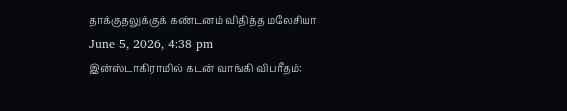தாக்குதலுக்குக் கண்டனம் விதித்த மலேசியா
June 5, 2026, 4:38 pm
இன்ஸ்டாகிராமில் கடன் வாங்கி விபரீதம்: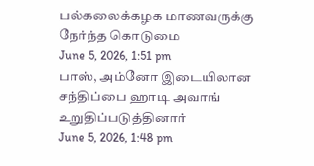பல்கலைக்கழக மாணவருக்கு நேர்ந்த கொடுமை
June 5, 2026, 1:51 pm
பாஸ், அம்னோ இடையிலான சந்திப்பை ஹாடி அவாங் உறுதிப்படுத்தினார்
June 5, 2026, 1:48 pm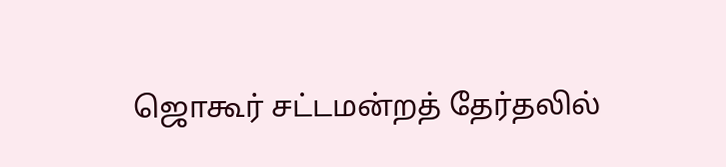ஜொகூர் சட்டமன்றத் தேர்தலில்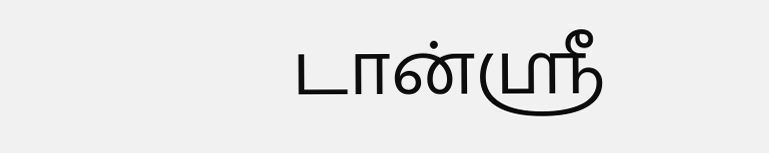டான்ஸ்ரீ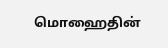மொஹைதின்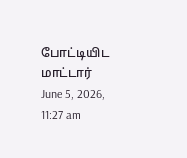போட்டியிட மாட்டார்
June 5, 2026, 11:27 am